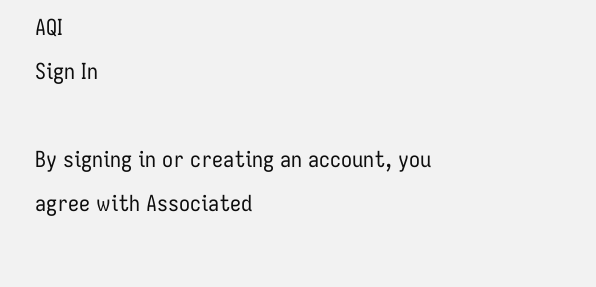AQI
Sign In

By signing in or creating an account, you agree with Associated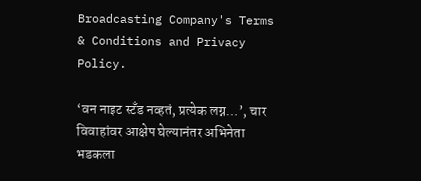Broadcasting Company's Terms & Conditions and Privacy Policy.

‘वन नाइट स्टँड नव्हतं, प्रत्येक लग्न…’, चार विवाहांवर आक्षेप घेल्यानंतर अभिनेता भडकला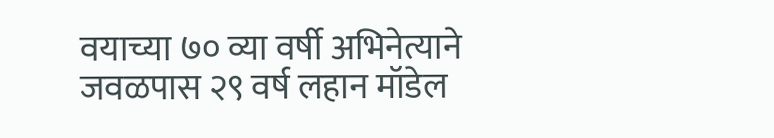वयाच्या ७० व्या वर्षी अभिनेत्याने जवळपास २९ वर्ष लहान मॉडेल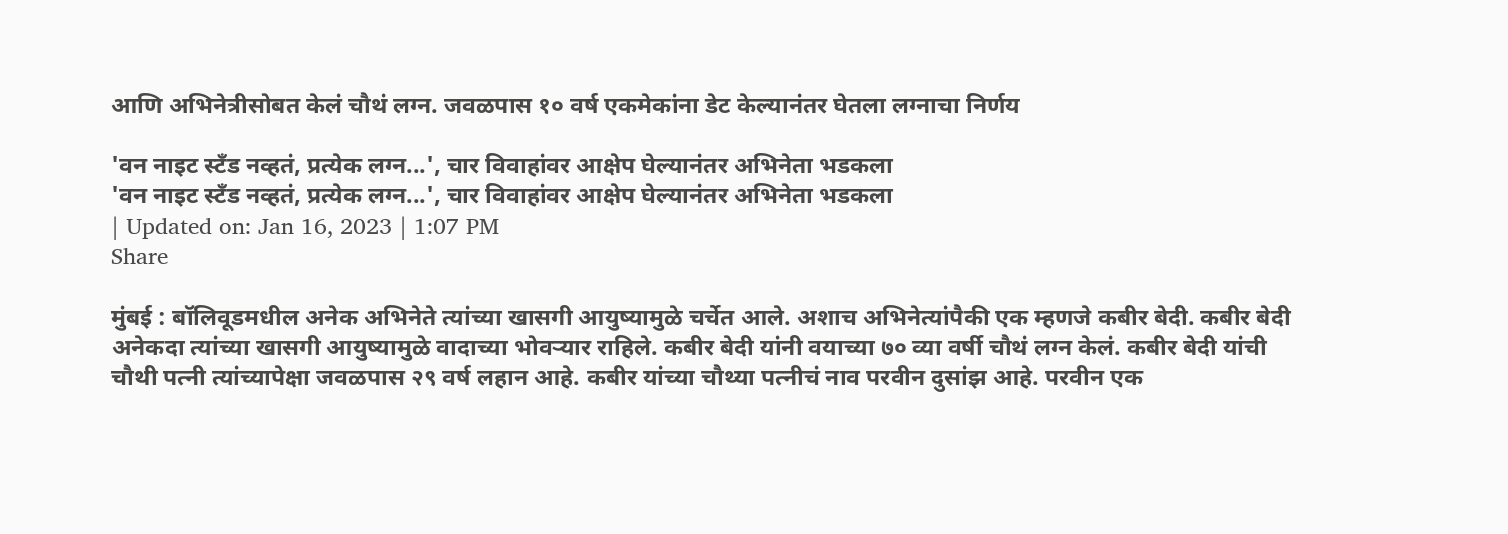आणि अभिनेत्रीसोबत केलं चौथं लग्न. जवळपास १० वर्ष एकमेकांना डेट केल्यानंतर घेतला लग्नाचा निर्णय

'वन नाइट स्टँड नव्हतं, प्रत्येक लग्न...', चार विवाहांवर आक्षेप घेल्यानंतर अभिनेता भडकला
'वन नाइट स्टँड नव्हतं, प्रत्येक लग्न...', चार विवाहांवर आक्षेप घेल्यानंतर अभिनेता भडकला
| Updated on: Jan 16, 2023 | 1:07 PM
Share

मुंबई : बॉलिवूडमधील अनेक अभिनेते त्यांच्या खासगी आयुष्यामुळे चर्चेत आले. अशाच अभिनेत्यांपैकी एक म्हणजे कबीर बेदी. कबीर बेदी अनेकदा त्यांच्या खासगी आयुष्यामुळे वादाच्या भोवऱ्यार राहिले. कबीर बेदी यांनी वयाच्या ७० व्या वर्षी चौथं लग्न केलं. कबीर बेदी यांची चौथी पत्नी त्यांच्यापेक्षा जवळपास २९ वर्ष लहान आहे. कबीर यांच्या चौथ्या पत्नीचं नाव परवीन दुसांझ आहे. परवीन एक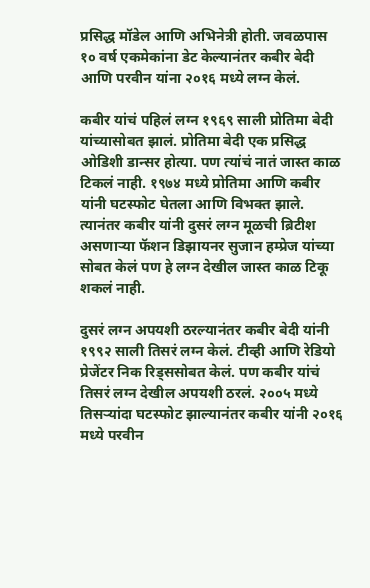प्रसिद्ध मॉडेल आणि अभिनेत्री होती. जवळपास १० वर्ष एकमेकांना डेट केल्यानंतर कबीर बेदी आणि परवीन यांना २०१६ मध्ये लग्न केलं.

कबीर यांचं पहिलं लग्न १९६९ साली प्रोतिमा बेदी यांच्यासोबत झालं. प्रोतिमा बेदी एक प्रसिद्ध ओडिशी डान्सर होत्या. पण त्यांचं नातं जास्त काळ टिकलं नाही. १९७४ मध्ये प्रोतिमा आणि कबीर यांनी घटस्फोट घेतला आणि विभक्त झाले. त्यानंतर कबीर यांनी दुसरं लग्न मूळची ब्रिटीश असणाऱ्या फॅशन डिझायनर सुजान हम्प्रेज यांच्या सोबत केलं पण हे लग्न देखील जास्त काळ टिकू शकलं नाही.

दुसरं लग्न अपयशी ठरल्यानंतर कबीर बेदी यांनी १९९२ साली तिसरं लग्न केलं. टीव्ही आणि रेडियो प्रेजेंटर निक रिड्ससोबत केलं. पण कबीर यांचं तिसरं लग्न देखील अपयशी ठरलं. २००५ मध्ये तिसऱ्यांदा घटस्फोट झाल्यानंतर कबीर यांनी २०१६ मध्ये परवीन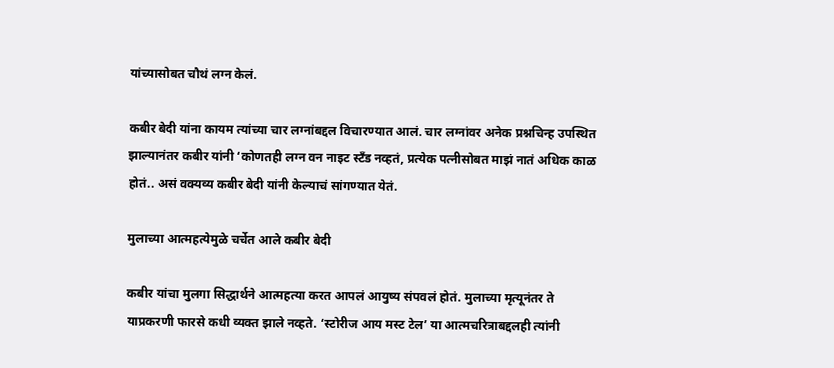यांच्यासोबत चौथं लग्न केलं.

कबीर बेदी यांना कायम त्यांच्या चार लग्नांबद्दल विचारण्यात आलं. चार लग्नांवर अनेक प्रश्नचिन्ह उपस्थित झाल्यानंतर कबीर यांनी ‘कोणतही लग्न वन नाइट स्टँड नव्हतं, प्रत्येक पत्नीसोबत माझं नातं अधिक काळ होतं.. असं वक्यव्य कबीर बेदी यांनी केल्याचं सांगण्यात येतं.

मुलाच्या आत्महत्येमुळे चर्चेत आले कबीर बेदी

कबीर यांचा मुलगा सिद्धार्थने आत्महत्या करत आपलं आयुष्य संपवलं होतं. मुलाच्या मृत्यूनंतर ते याप्रकरणी फारसे कधी व्यक्त झाले नव्हते. ‘स्टोरीज आय मस्ट टेल’ या आत्मचरित्राबद्दलही त्यांनी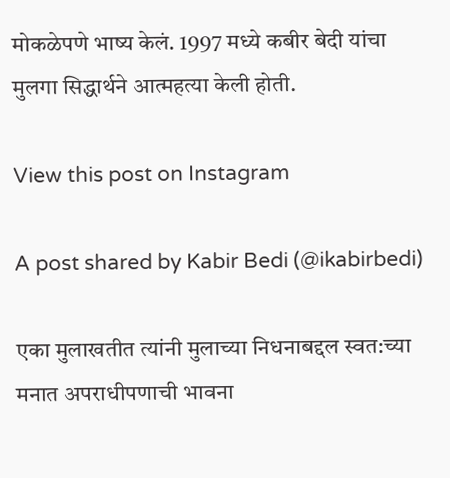मोकळेपणे भाष्य केलं. 1997 मध्ये कबीर बेदी यांचा मुलगा सिद्धार्थने आत्महत्या केली होती.

View this post on Instagram

A post shared by Kabir Bedi (@ikabirbedi)

एका मुलाखतीत त्यांनी मुलाच्या निधनाबद्दल स्वत:च्या मनात अपराधीपणाची भावना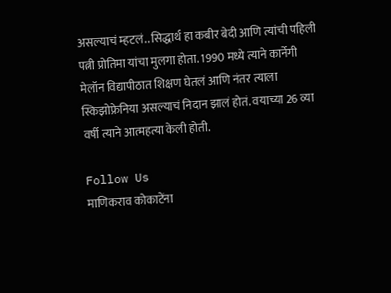असल्याचं म्हटलं.. सिद्धार्थ हा कबीर बेदी आणि त्यांची पहिली पत्नी प्रोतिमा यांचा मुलगा होता. 1990 मध्ये त्याने कार्नेगी मेलॉन विद्यापीठात शिक्षण घेतलं आणि नंतर त्याला स्किझोफ्रेनिया असल्याचं निदान झालं होतं. वयाच्या 26 व्या वर्षी त्याने आत्महत्या केली होती.

Follow Us
माणिकराव कोकाटेंना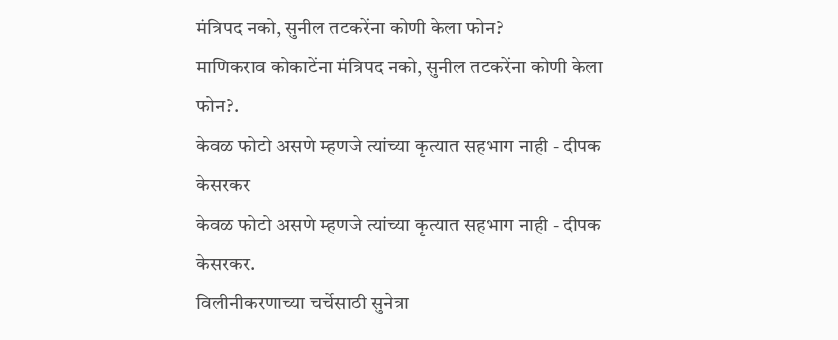मंत्रिपद नको, सुनील तटकरेंना कोणी केला फोन?
माणिकराव कोकाटेंना मंत्रिपद नको, सुनील तटकरेंना कोणी केला फोन?.
केवळ फोटो असणे म्हणजे त्यांच्या कृत्यात सहभाग नाही - दीपक केसरकर
केवळ फोटो असणे म्हणजे त्यांच्या कृत्यात सहभाग नाही - दीपक केसरकर.
विलीनीकरणाच्या चर्चेसाठी सुनेत्रा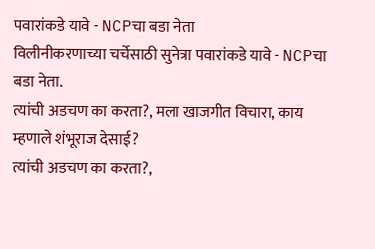पवारांकडे यावे - NCPचा बडा नेता
विलीनीकरणाच्या चर्चेसाठी सुनेत्रा पवारांकडे यावे - NCPचा बडा नेता.
त्यांची अडचण का करता?, मला खाजगीत विचारा, काय म्हणाले शंभूराज देसाई?
त्यांची अडचण का करता?,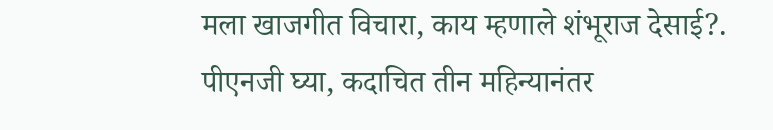मला खाजगीत विचारा, काय म्हणाले शंभूराज देसाई?.
पीएनजी घ्या, कदाचित तीन महिन्यानंतर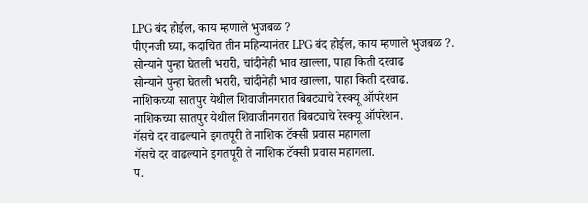LPG बंद होईल, काय म्हणाले भुजबळ ?
पीएनजी घ्या, कदाचित तीन महिन्यानंतर LPG बंद होईल, काय म्हणाले भुजबळ ?.
सोन्याने पुन्हा घेतली भरारी, चांदीनेही भाव खाल्ला, पाहा किती दरवाढ
सोन्याने पुन्हा घेतली भरारी, चांदीनेही भाव खाल्ला, पाहा किती दरवाढ.
नाशिकच्या सातपुर येथील शिवाजीनगरात बिबट्याचे रेस्क्यू ऑपरेशन
नाशिकच्या सातपुर येथील शिवाजीनगरात बिबट्याचे रेस्क्यू ऑपरेशन.
गॅसचे दर वाढल्याने इगतपूरी ते नाशिक टॅक्सी प्रवास महागला
गॅसचे दर वाढल्याने इगतपूरी ते नाशिक टॅक्सी प्रवास महागला.
प.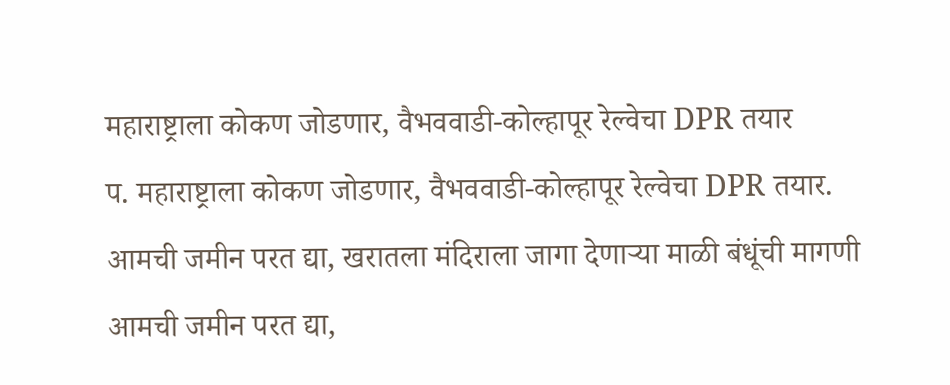महाराष्ट्राला कोकण जोडणार, वैभववाडी-कोल्हापूर रेल्वेचा DPR तयार
प. महाराष्ट्राला कोकण जोडणार, वैभववाडी-कोल्हापूर रेल्वेचा DPR तयार.
आमची जमीन परत द्या, खरातला मंदिराला जागा देणाऱ्या माळी बंधूंची मागणी
आमची जमीन परत द्या,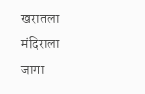खरातला मंदिराला जागा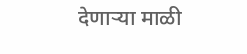देणाऱ्या माळी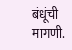बंधूंची मागणी.